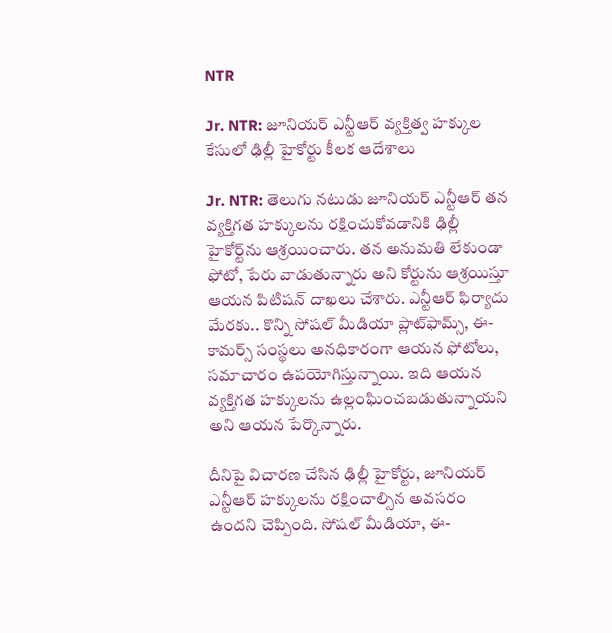NTR

Jr. NTR: జూనియర్ ఎన్టీఆర్ వ్యక్తిత్వ హక్కుల కేసులో ఢిల్లీ హైకోర్టు కీలక ఆదేశాలు

Jr. NTR: తెలుగు నటుడు జూనియర్ ఎన్టీఆర్ తన వ్యక్తిగత హక్కులను రక్షించుకోవడానికి ఢిల్లీ హైకోర్ట్‌ను ఆశ్రయించారు. తన అనుమతి లేకుండా ఫోటో, పేరు వాడుతున్నారు అని కోర్టును ఆశ్రయిస్తూ ఆయన పిటిషన్ దాఖలు చేశారు. ఎన్టీఆర్ ఫిర్యాదు మేరకు.. కొన్ని సోషల్ మీడియా ప్లాట్‌ఫామ్స్, ఈ-కామర్స్ సంస్థలు అనధికారంగా ఆయన ఫోటోలు, సమాచారం ఉపయోగిస్తున్నాయి. ఇది ఆయన వ్యక్తిగత హక్కులను ఉల్లంఘించబడుతున్నాయని అని ఆయన పేర్కొన్నారు.

దీనిపై విచారణ చేసిన ఢిల్లీ హైకోర్టు, జూనియర్ ఎన్టీఆర్ హక్కులను రక్షించాల్సిన అవసరం ఉందని చెప్పింది. సోషల్ మీడియా, ఈ-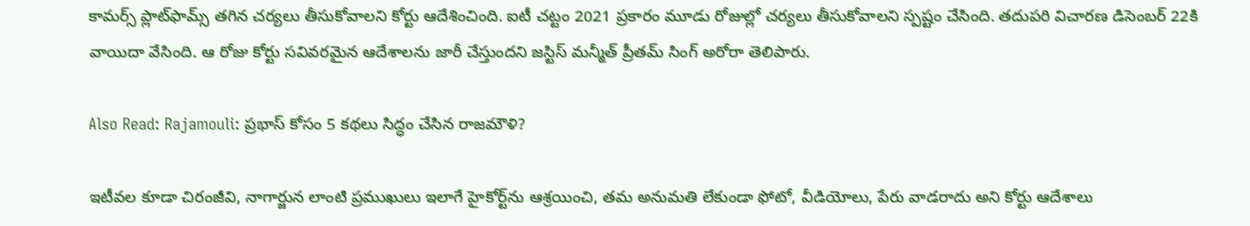కామర్స్ ప్లాట్‌ఫామ్స్ తగిన చర్యలు తీసుకోవాలని కోర్టు ఆదేశించింది. ఐటీ చట్టం 2021 ప్రకారం మూడు రోజుల్లో చర్యలు తీసుకోవాలని స్పష్టం చేసింది. తదుపరి విచారణ డిసెంబర్ 22కి వాయిదా వేసింది. ఆ రోజు కోర్టు సవివరమైన ఆదేశాలను జారీ చేస్తుందని జస్టిస్ మన్మీత్ ప్రీతమ్ సింగ్ అరోరా తెలిపారు.

Also Read: Rajamouli: ప్రభాస్ కోసం 5 కథలు సిద్ధం చేసిన రాజమౌళి?

ఇటీవల కూడా చిరంజీవి, నాగార్జున లాంటి ప్రముఖులు ఇలాగే హైకోర్ట్‌ను ఆశ్రయించి, తమ అనుమతి లేకుండా ఫోటో, వీడియోలు, పేరు వాడరాదు అని కోర్టు ఆదేశాలు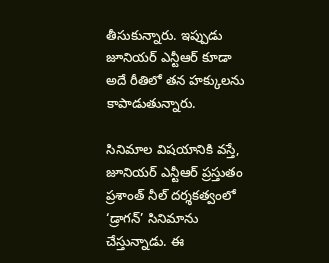తీసుకున్నారు. ఇప్పుడు జూనియర్ ఎన్టీఆర్ కూడా అదే రీతిలో తన హక్కులను కాపాడుతున్నారు.

సినిమాల విషయానికి వస్తే, జూనియర్ ఎన్టీఆర్ ప్రస్తుతం ప్రశాంత్ నీల్ దర్శకత్వంలో ‘డ్రాగన్’ సినిమాను చేస్తున్నాడు. ఈ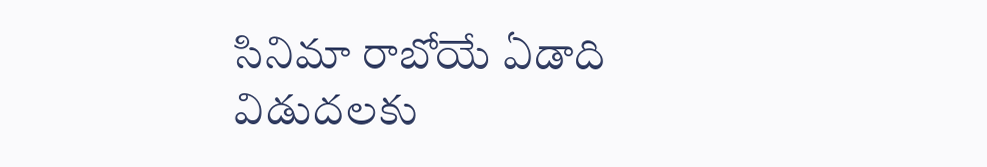సినిమా రాబోయే ఏడాది విడుదలకు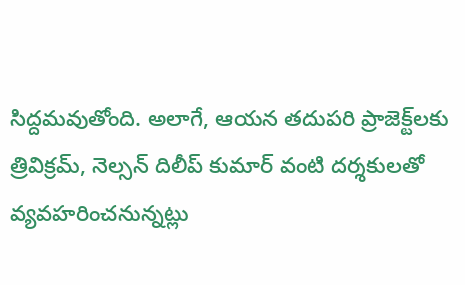సిద్దమవుతోంది. అలాగే, ఆయన తదుపరి ప్రాజెక్ట్‌లకు త్రివిక్రమ్, నెల్సన్ దిలీప్ కుమార్ వంటి దర్శకులతో వ్యవహరించనున్నట్లు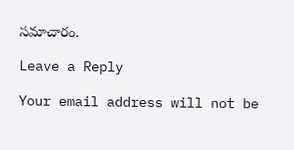సమాచారం.

Leave a Reply

Your email address will not be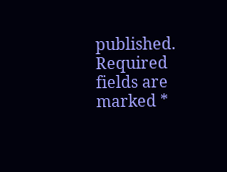published. Required fields are marked *